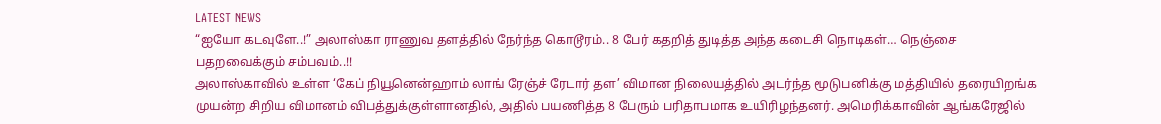LATEST NEWS
“ஐயோ கடவுளே..!” அலாஸ்கா ராணுவ தளத்தில் நேர்ந்த கொடூரம்.. 8 பேர் கதறித் துடித்த அந்த கடைசி நொடிகள்… நெஞ்சை பதறவைக்கும் சம்பவம்..!!
அலாஸ்காவில் உள்ள ‘கேப் நியூனென்ஹாம் லாங் ரேஞ்ச் ரேடார் தள’ விமான நிலையத்தில் அடர்ந்த மூடுபனிக்கு மத்தியில் தரையிறங்க முயன்ற சிறிய விமானம் விபத்துக்குள்ளானதில், அதில் பயணித்த 8 பேரும் பரிதாபமாக உயிரிழந்தனர். அமெரிக்காவின் ஆங்கரேஜில்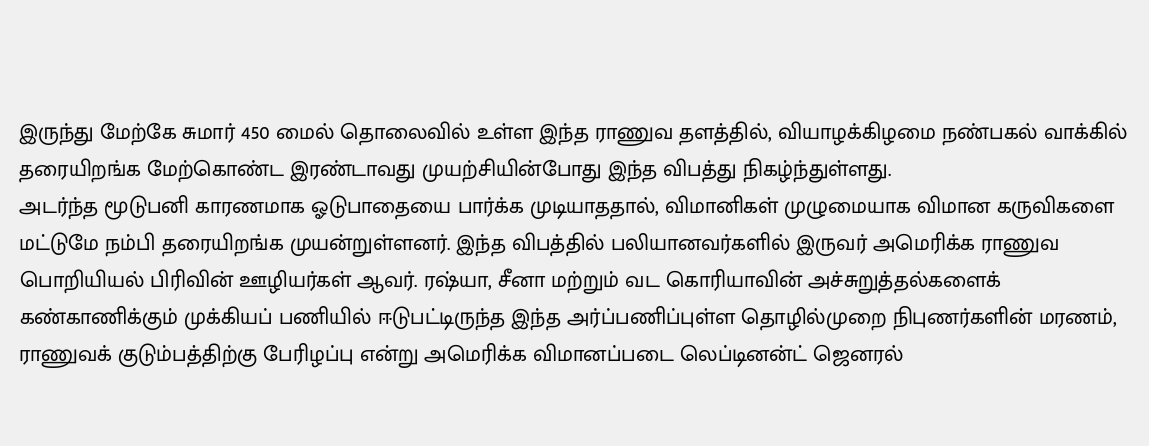இருந்து மேற்கே சுமார் 450 மைல் தொலைவில் உள்ள இந்த ராணுவ தளத்தில், வியாழக்கிழமை நண்பகல் வாக்கில் தரையிறங்க மேற்கொண்ட இரண்டாவது முயற்சியின்போது இந்த விபத்து நிகழ்ந்துள்ளது.
அடர்ந்த மூடுபனி காரணமாக ஓடுபாதையை பார்க்க முடியாததால், விமானிகள் முழுமையாக விமான கருவிகளை மட்டுமே நம்பி தரையிறங்க முயன்றுள்ளனர். இந்த விபத்தில் பலியானவர்களில் இருவர் அமெரிக்க ராணுவ பொறியியல் பிரிவின் ஊழியர்கள் ஆவர். ரஷ்யா, சீனா மற்றும் வட கொரியாவின் அச்சுறுத்தல்களைக் கண்காணிக்கும் முக்கியப் பணியில் ஈடுபட்டிருந்த இந்த அர்ப்பணிப்புள்ள தொழில்முறை நிபுணர்களின் மரணம், ராணுவக் குடும்பத்திற்கு பேரிழப்பு என்று அமெரிக்க விமானப்படை லெப்டினன்ட் ஜெனரல்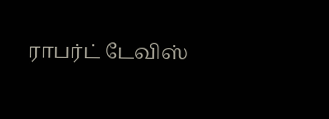ராபர்ட் டேவிஸ்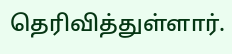தெரிவித்துள்ளார்.